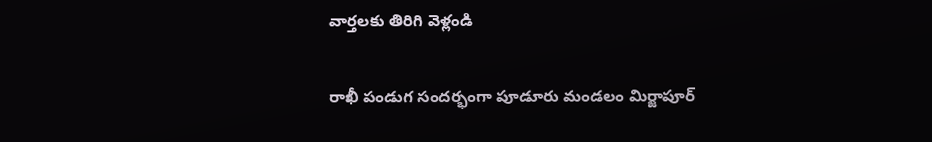వార్తలకు తిరిగి వెళ్లండి

రాఖీ పండుగ సందర్భంగా పూడూరు మండలం మిర్జాపూర్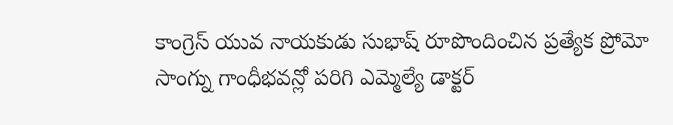కాంగ్రెస్ యువ నాయకుడు సుభాష్ రూపొందించిన ప్రత్యేక ప్రోమో సాంగ్ను గాంధీభవన్లో పరిగి ఎమ్మెల్యే డాక్టర్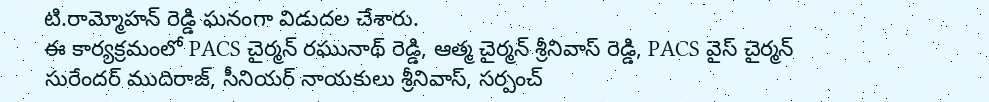టి.రామ్మోహన్ రెడ్డి ఘనంగా విడుదల చేశారు.
ఈ కార్యక్రమంలో PACS చైర్మన్ రఘునాథ్ రెడ్డి, ఆత్మ చైర్మన్ శ్రీనివాస్ రెడ్డి, PACS వైస్ చైర్మన్ సురేందర్ ముదిరాజ్, సీనియర్ నాయకులు శ్రీనివాస్, సర్పంచ్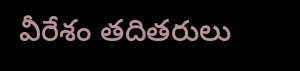వీరేశం తదితరులు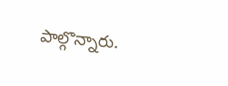పాల్గొన్నారు.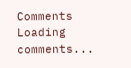Comments
Loading comments...